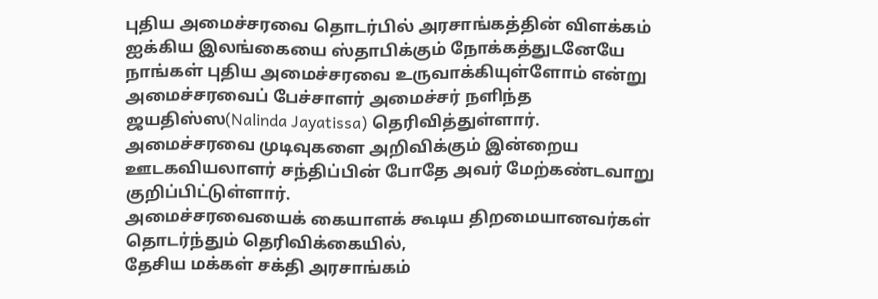புதிய அமைச்சரவை தொடர்பில் அரசாங்கத்தின் விளக்கம்
ஐக்கிய இலங்கையை ஸ்தாபிக்கும் நோக்கத்துடனேயே நாங்கள் புதிய அமைச்சரவை உருவாக்கியுள்ளோம் என்று அமைச்சரவைப் பேச்சாளர் அமைச்சர் நளிந்த ஜயதிஸ்ஸ(Nalinda Jayatissa) தெரிவித்துள்ளார்.
அமைச்சரவை முடிவுகளை அறிவிக்கும் இன்றைய ஊடகவியலாளர் சந்திப்பின் போதே அவர் மேற்கண்டவாறு குறிப்பிட்டுள்ளார்.
அமைச்சரவையைக் கையாளக் கூடிய திறமையானவர்கள்
தொடர்ந்தும் தெரிவிக்கையில்,
தேசிய மக்கள் சக்தி அரசாங்கம்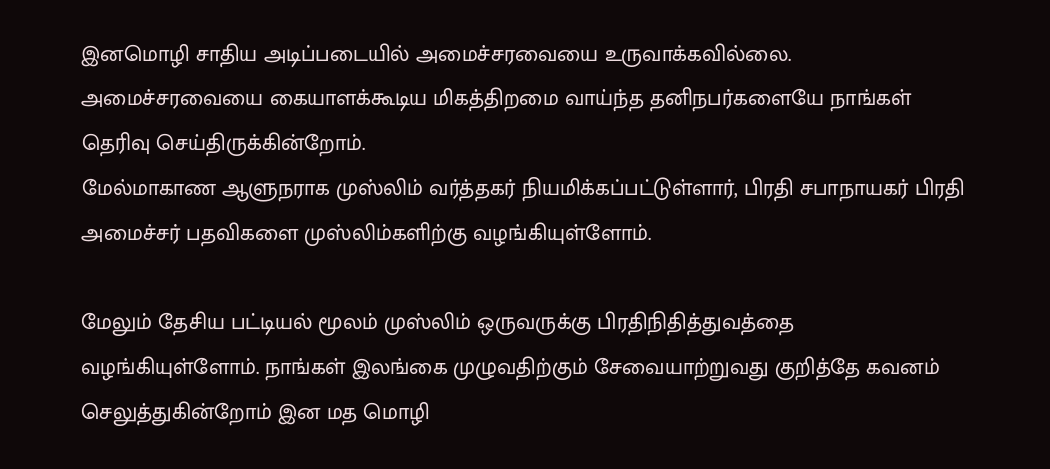இனமொழி சாதிய அடிப்படையில் அமைச்சரவையை உருவாக்கவில்லை. அமைச்சரவையை கையாளக்கூடிய மிகத்திறமை வாய்ந்த தனிநபர்களையே நாங்கள் தெரிவு செய்திருக்கின்றோம்.
மேல்மாகாண ஆளுநராக முஸ்லிம் வர்த்தகர் நியமிக்கப்பட்டுள்ளார், பிரதி சபாநாயகர் பிரதி அமைச்சர் பதவிகளை முஸ்லிம்களிற்கு வழங்கியுள்ளோம்.

மேலும் தேசிய பட்டியல் மூலம் முஸ்லிம் ஒருவருக்கு பிரதிநிதித்துவத்தை வழங்கியுள்ளோம். நாங்கள் இலங்கை முழுவதிற்கும் சேவையாற்றுவது குறித்தே கவனம் செலுத்துகின்றோம் இன மத மொழி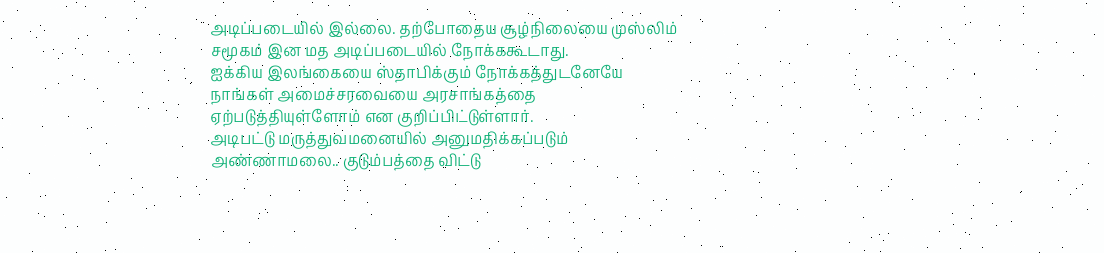அடிப்படையில் இல்லை. தற்போதைய சூழ்நிலையை முஸ்லிம் சமூகம் இன மத அடிப்படையில் நோக்ககூடாது.
ஐக்கிய இலங்கையை ஸ்தாபிக்கும் நோக்கத்துடனேயே நாங்கள் அமைச்சரவையை அரசாங்கத்தை ஏற்படுத்தியுள்ளோம் என குறிப்பிட்டுள்ளார்.
அடிபட்டு மருத்துவமனையில் அனுமதிக்கப்படும் அண்ணாமலை.. குடும்பத்தை விட்டு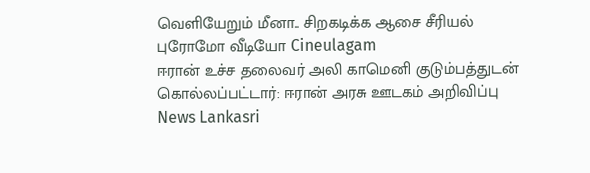வெளியேறும் மீனா.. சிறகடிக்க ஆசை சீரியல் புரோமோ வீடியோ Cineulagam
ஈரான் உச்ச தலைவர் அலி காமெனி குடும்பத்துடன் கொல்லப்பட்டார்: ஈரான் அரசு ஊடகம் அறிவிப்பு News Lankasri